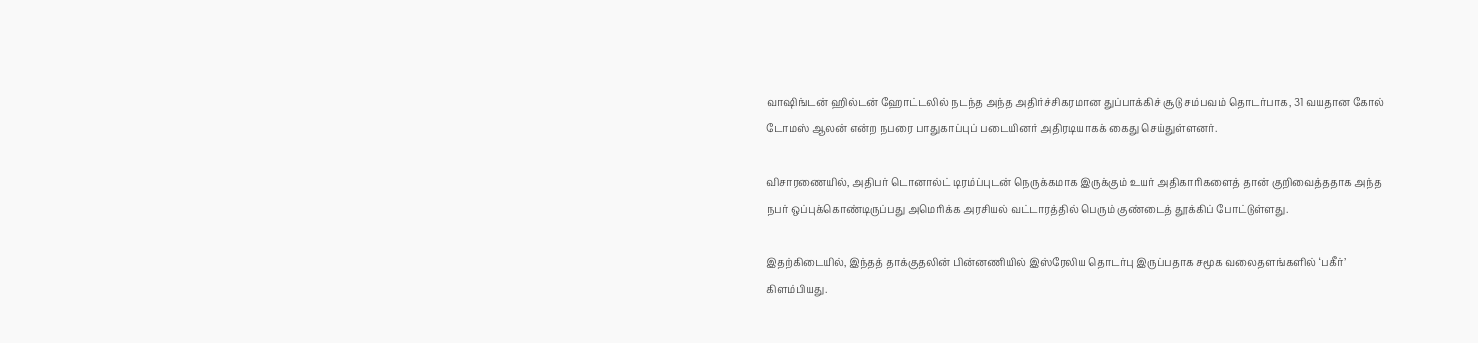வாஷிங்டன் ஹில்டன் ஹோட்டலில் நடந்த அந்த அதிர்ச்சிகரமான துப்பாக்கிச் சூடு சம்பவம் தொடர்பாக, 31 வயதான கோல் டோமஸ் ஆலன் என்ற நபரை பாதுகாப்புப் படையினர் அதிரடியாகக் கைது செய்துள்ளனர்.

விசாரணையில், அதிபர் டொனால்ட் டிரம்ப்புடன் நெருக்கமாக இருக்கும் உயர் அதிகாரிகளைத் தான் குறிவைத்ததாக அந்த நபர் ஒப்புக்கொண்டிருப்பது அமெரிக்க அரசியல் வட்டாரத்தில் பெரும் குண்டைத் தூக்கிப் போட்டுள்ளது.

இதற்கிடையில், இந்தத் தாக்குதலின் பின்னணியில் இஸ்ரேலிய தொடர்பு இருப்பதாக சமூக வலைதளங்களில் ‘பகீர்’ கிளம்பியது.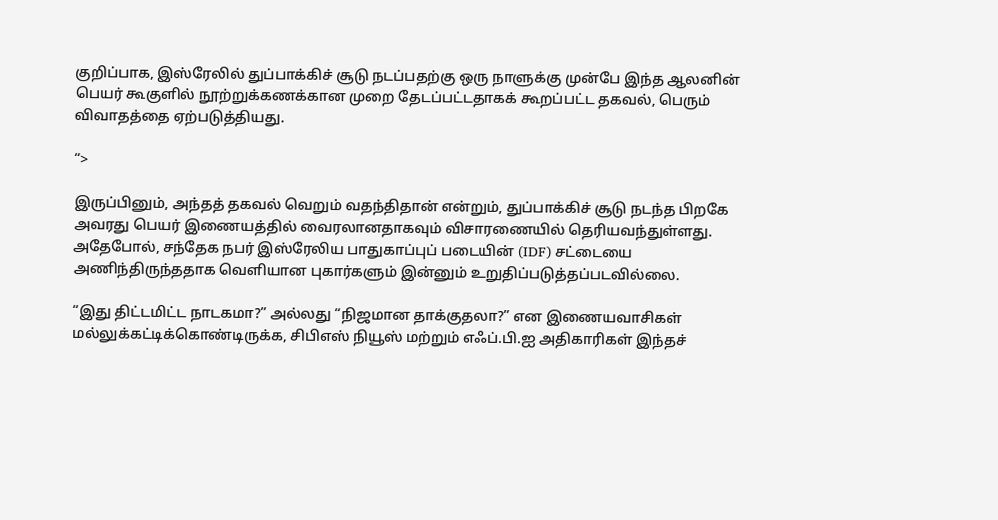குறிப்பாக, இஸ்ரேலில் துப்பாக்கிச் சூடு நடப்பதற்கு ஒரு நாளுக்கு முன்பே இந்த ஆலனின் பெயர் கூகுளில் நூற்றுக்கணக்கான முறை தேடப்பட்டதாகக் கூறப்பட்ட தகவல், பெரும் விவாதத்தை ஏற்படுத்தியது.

“>

இருப்பினும், அந்தத் தகவல் வெறும் வதந்திதான் என்றும், துப்பாக்கிச் சூடு நடந்த பிறகே அவரது பெயர் இணையத்தில் வைரலானதாகவும் விசாரணையில் தெரியவந்துள்ளது. அதேபோல், சந்தேக நபர் இஸ்ரேலிய பாதுகாப்புப் படையின் (IDF) சட்டையை அணிந்திருந்ததாக வெளியான புகார்களும் இன்னும் உறுதிப்படுத்தப்படவில்லை.

“இது திட்டமிட்ட நாடகமா?” அல்லது “நிஜமான தாக்குதலா?” என இணையவாசிகள் மல்லுக்கட்டிக்கொண்டிருக்க, சிபிஎஸ் நியூஸ் மற்றும் எஃப்.பி.ஐ அதிகாரிகள் இந்தச்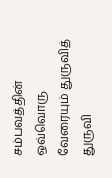சம்பவத்தின் ஒவ்வொரு வேரையும் துருவித் துருவி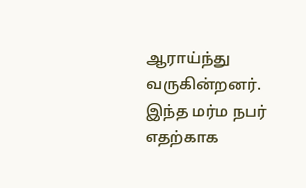ஆராய்ந்து வருகின்றனர். இந்த மர்ம நபர் எதற்காக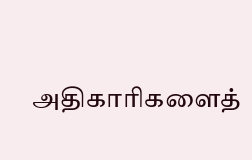அதிகாரிகளைத்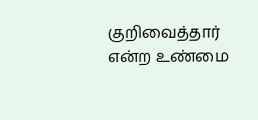குறிவைத்தார் என்ற உண்மை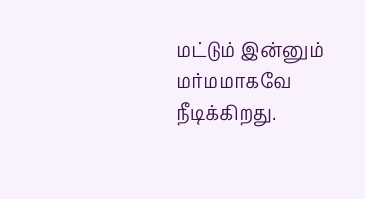மட்டும் இன்னும் மர்மமாகவே நீடிக்கிறது.